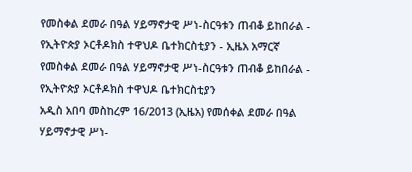የመስቀል ደመራ በዓል ሃይማኖታዊ ሥነ-ስርዓቱን ጠብቆ ይከበራል - የኢትዮጵያ ኦርቶዶክስ ተዋህዶ ቤተክርስቲያን - ኢዜአ አማርኛ
የመስቀል ደመራ በዓል ሃይማኖታዊ ሥነ-ስርዓቱን ጠብቆ ይከበራል - የኢትዮጵያ ኦርቶዶክስ ተዋህዶ ቤተክርስቲያን
አዲስ አበባ መስከረም 16/2013 (ኢዜአ) የመሰቀል ደመራ በዓል ሃይማኖታዊ ሥነ-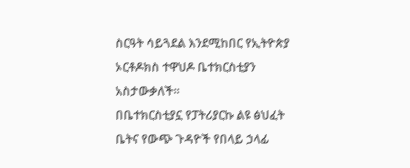ስርዓት ሳይጓደል እንደሚከበር የኢትዮጵያ ኦርቶዶክስ ተዋህዶ ቤተክርስቲያን አስታውቃለች።
በቤተክርስቲያኗ የፓትሪያርኩ ልዩ ፅህፈት ቤትና የውጭ ጉዳዮች የበላይ ኃላፊ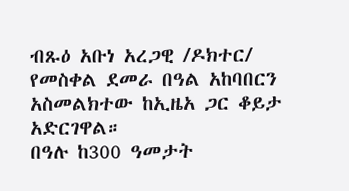ብጹዕ አቡነ አረጋዊ /ዶክተር/ የመስቀል ደመራ በዓል አከባበርን አስመልክተው ከኢዜአ ጋር ቆይታ አድርገዋል።
በዓሉ ከ300 ዓመታት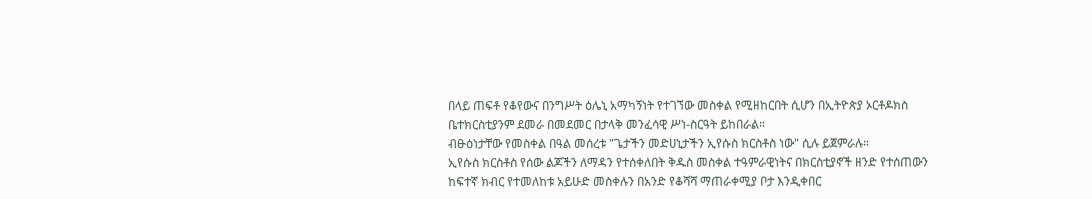በላይ ጠፍቶ የቆየውና በንግሥት ዕሌኒ አማካኝነት የተገኘው መስቀል የሚዘከርበት ሲሆን በኢትዮጵያ ኦርቶዶክስ ቤተክርስቲያንም ደመራ በመደመር በታላቅ መንፈሳዊ ሥነ-ስርዓት ይከበራል።
ብፁዕነታቸው የመስቀል በዓል መሰረቱ "ጌታችን መድሀኒታችን ኢየሱስ ክርስቶስ ነው" ሲሉ ይጀምራሉ።
ኢየሱስ ክርስቶስ የሰው ልጆችን ለማዳን የተሰቀለበት ቅዱስ መስቀል ተዓምራዊነትና በክርስቲያኖች ዘንድ የተሰጠውን ከፍተኛ ክብር የተመለከቱ አይሁድ መስቀሉን በአንድ የቆሻሻ ማጠራቀሚያ ቦታ እንዲቀበር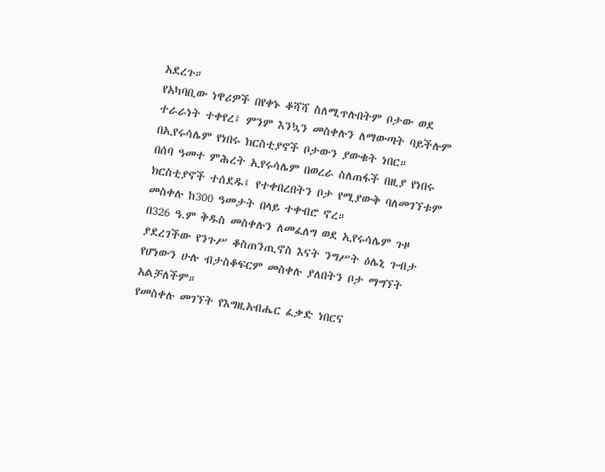አደረጉ።
የአካባቢው ነዋሪዎች በየቀኑ ቆሻሻ ስለሚጥሉበትም ቦታው ወደ ተራራነት ተቀየረ፤ ምንም እንኳን መስቀሉን ለማውጣት ባይችሉም በኢየሩሳሌም የነበሩ ክርስቲያኖች ቦታውን ያውቁት ነበር።
በሰባ ዓመተ ምሕረት ኢየሩሳሌም በወረራ ስለጠፋች በዚያ የነበሩ ክርስቲያኖች ተሰደዱ፤ የተቀበረበትን ቦታ የሚያውቅ ባለመገኘቱም መስቀሉ ከ300 ዓመታት በላይ ተቀብሮ ኖረ።
በ326 ዓ.ም ቅዱስ መስቀሉን ለመፈለግ ወደ ኢየሩሳሌም ጉዞ ያደረገችው የንጉሥ ቆስጠንጢኖስ እናት ንግሥት ዕሌኒ ጉብታ የሆነውን ሁሉ ብታስቆፍርም መስቀሉ ያለበትን ቦታ ማግኘት አልቻለችም።
የመስቀሉ መገኘት የእግዚአብሔር ፈቃድ ነበርና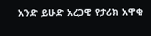አንድ ይሁድ አረጋዊ የታሪክ አዋቂ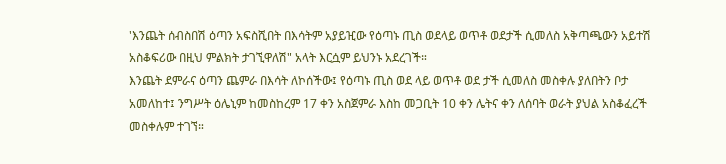'እንጨት ሰብስበሽ ዕጣን አፍስሺበት በእሳትም አያይዢው የዕጣኑ ጢስ ወደላይ ወጥቶ ወደታች ሲመለስ አቅጣጫውን አይተሽ አስቆፍሪው በዚህ ምልክት ታገኚዋለሽ" አላት እርሷም ይህንኑ አደረገች።
እንጨት ደምራና ዕጣን ጨምራ በእሳት ለኮሰችው፤ የዕጣኑ ጢስ ወደ ላይ ወጥቶ ወደ ታች ሲመለስ መስቀሉ ያለበትን ቦታ አመለከተ፤ ንግሥት ዕሌኒም ከመስከረም 17 ቀን አስጀምራ እስከ መጋቢት 10 ቀን ሌትና ቀን ለሰባት ወራት ያህል አስቆፈረች መስቀሉም ተገኘ።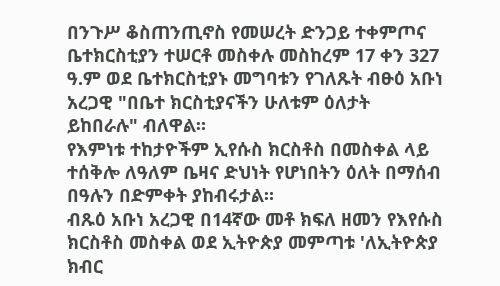በንጉሥ ቆስጠንጢኖስ የመሠረት ድንጋይ ተቀምጦና ቤተክርስቲያን ተሠርቶ መስቀሉ መስከረም 17 ቀን 327 ዓ.ም ወደ ቤተክርስቲያኑ መግባቱን የገለጹት ብፁዕ አቡነ አረጋዊ "በቤተ ክርስቲያናችን ሁለቱም ዕለታት ይከበራሉ" ብለዋል።
የእምነቱ ተከታዮችም ኢየሱስ ክርስቶስ በመስቀል ላይ ተሰቅሎ ለዓለም ቤዛና ድህነት የሆነበትን ዕለት በማሰብ በዓሉን በድምቀት ያከብሩታል።
ብጹዕ አቡነ አረጋዊ በ14ኛው መቶ ክፍለ ዘመን የእየሱስ ክርስቶስ መስቀል ወደ ኢትዮጵያ መምጣቱ 'ለኢትዮጵያ ክብር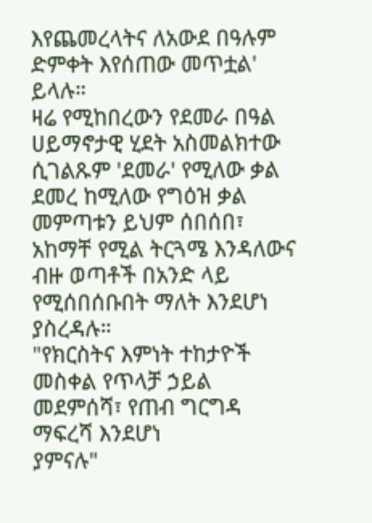እየጨመረላትና ለአውደ በዓሉም ድምቀት እየሰጠው መጥቷል' ይላሉ።
ዛሬ የሚከበረውን የደመራ በዓል ሀይማኖታዊ ሂደት አስመልክተው ሲገልጹም 'ደመራ' የሚለው ቃል ደመረ ከሚለው የግዕዝ ቃል መምጣቱን ይህም ሰበሰበ፣ አከማቸ የሚል ትርጓሜ እንዳለውና ብዙ ወጣቶች በአንድ ላይ የሚሰበሰቡበት ማለት እንደሆነ ያስረዳሉ።
"የክርስትና እምነት ተከታዮች መስቀል የጥላቻ ኃይል መደምሰሻ፣ የጠብ ግርግዳ ማፍረሻ እንደሆነ
ያምናሉ"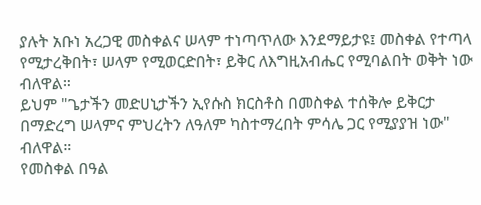ያሉት አቡነ አረጋዊ መስቀልና ሠላም ተነጣጥለው እንደማይታዩ፤ መስቀል የተጣላ የሚታረቅበት፣ ሠላም የሚወርድበት፣ ይቅር ለእግዚአብሔር የሚባልበት ወቅት ነው ብለዋል።
ይህም "ጌታችን መድሀኒታችን ኢየሱስ ክርስቶስ በመስቀል ተሰቅሎ ይቅርታ በማድረግ ሠላምና ምህረትን ለዓለም ካስተማረበት ምሳሌ ጋር የሚያያዝ ነው" ብለዋል።
የመስቀል በዓል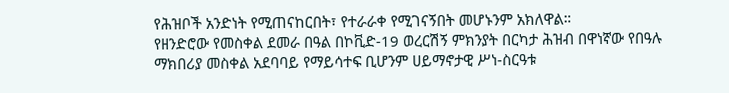የሕዝቦች አንድነት የሚጠናከርበት፣ የተራራቀ የሚገናኝበት መሆኑንም አክለዋል።
የዘንድሮው የመስቀል ደመራ በዓል በኮቪድ-19 ወረርሽኝ ምክንያት በርካታ ሕዝብ በዋነኛው የበዓሉ ማክበሪያ መስቀል አደባባይ የማይሳተፍ ቢሆንም ሀይማኖታዊ ሥነ-ስርዓቱ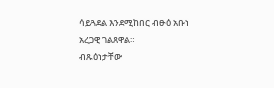ሳይጓደል እንደሚከበር ብፁዕ አቡነ አረጋዊ ገልጸዋል።
ብጹዕነታቸው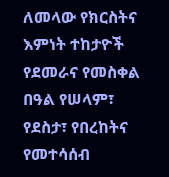ለመላው የክርስትና እምነት ተከታዮች የደመራና የመስቀል በዓል የሠላም፣ የደስታ፣ የበረከትና የመተሳሰብ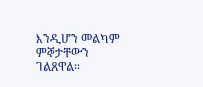እንዲሆን መልካም ምኞታቸውን ገልጸዋል።